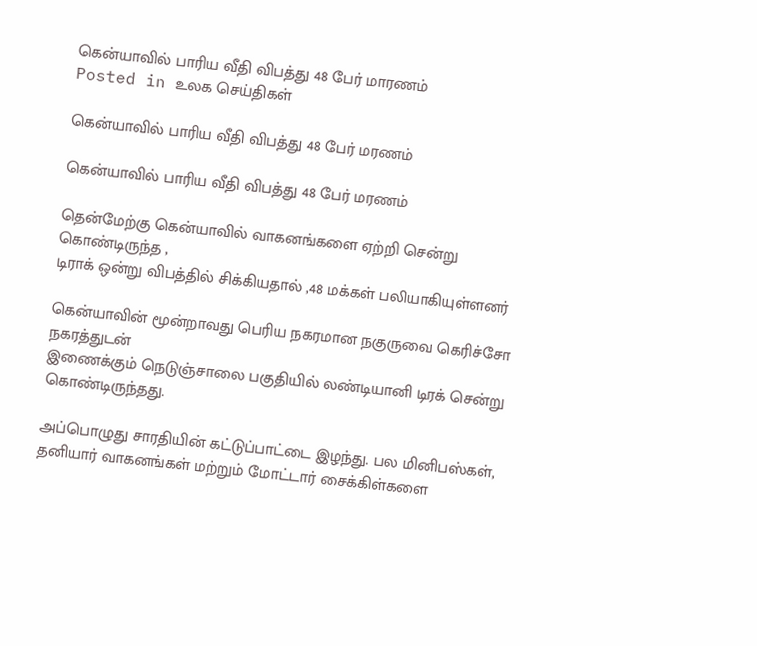கென்யாவில் பாரிய வீதி விபத்து 48 பேர் மாரணம்
Posted in உலக செய்திகள்

கென்யாவில் பாரிய வீதி விபத்து 48 பேர் மரணம்

கென்யாவில் பாரிய வீதி விபத்து 48 பேர் மரணம்

தென்மேற்கு கென்யாவில் வாகனங்களை ஏற்றி சென்று கொண்டிருந்த ,
டிராக் ஒன்று விபத்தில் சிக்கியதால் ,48 மக்கள் பலியாகியுள்ளனர்

கென்யாவின் மூன்றாவது பெரிய நகரமான நகுருவை கெரிச்சோ நகரத்துடன்
இணைக்கும் நெடுஞ்சாலை பகுதியில் லண்டியானி டிரக் சென்று கொண்டிருந்தது.

அப்பொழுது சாரதியின் கட்டுப்பாட்டை இழந்து. பல மினிபஸ்கள்,
தனியார் வாகனங்கள் மற்றும் மோட்டார் சைக்கிள்களை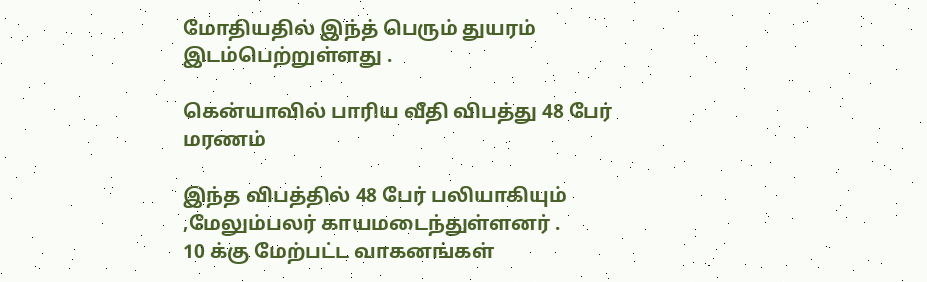மோதியதில் இந்த் பெரும் துயரம் இடம்பெற்றுள்ளது .

கென்யாவில் பாரிய வீதி விபத்து 48 பேர் மரணம்

இந்த விபத்தில் 48 பேர் பலியாகியும் ,மேலும்பலர் காயமடைந்துள்ளனர் .
10 க்கு மேற்பட்ட வாகனங்கள்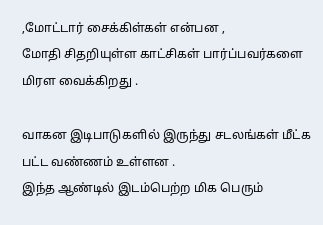,மோட்டார் சைக்கிள்கள் என்பன ,
மோதி சிதறியுள்ள காட்சிகள் பார்ப்பவர்களை மிரள வைக்கிறது .

வாகன இடிபாடுகளில் இருந்து சடலங்கள் மீட்க பட்ட வண்ணம் உள்ளன .
இந்த ஆண்டில் இடம்பெற்ற மிக பெரும்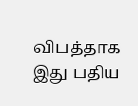விபத்தாக இது பதிய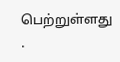பெற்றுள்ளது .